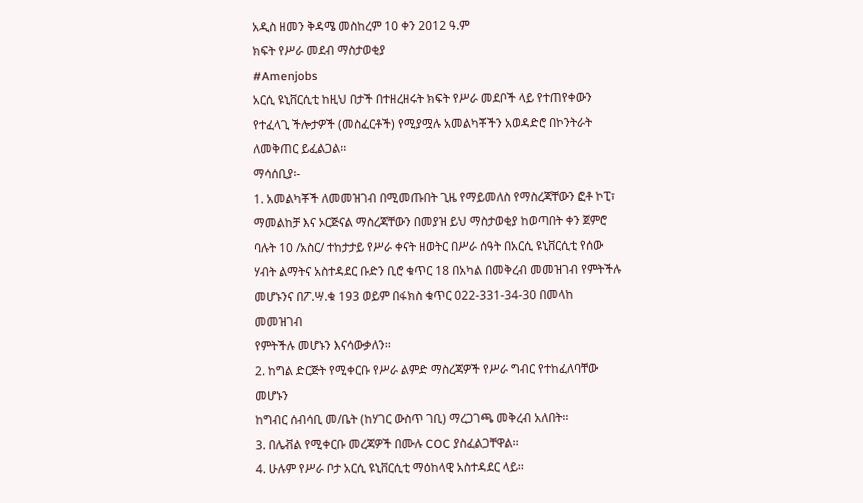አዲስ ዘመን ቅዳሜ መስከረም 10 ቀን 2012 ዓ.ም
ክፍት የሥራ መደብ ማስታወቂያ
#Amenjobs
አርሲ ዩኒቨርሲቲ ከዚህ በታች በተዘረዘሩት ክፍት የሥራ መደቦች ላይ የተጠየቀውን
የተፈላጊ ችሎታዎች (መስፈርቶች) የሚያሟሉ አመልካቾችን አወዳድሮ በኮንትራት
ለመቅጠር ይፈልጋል፡፡
ማሳሰቢያ፡-
1. አመልካቾች ለመመዝገብ በሚመጡበት ጊዜ የማይመለስ የማስረጃቸውን ፎቶ ኮፒ፣
ማመልከቻ እና ኦርጅናል ማስረጃቸውን በመያዝ ይህ ማስታወቂያ ከወጣበት ቀን ጀምሮ
ባሉት 10 /አስር/ ተከታታይ የሥራ ቀናት ዘወትር በሥራ ሰዓት በአርሲ ዩኒቨርሲቲ የሰው
ሃብት ልማትና አስተዳደር ቡድን ቢሮ ቁጥር 18 በአካል በመቅረብ መመዝገብ የምትችሉ
መሆኑንና በፖ.ሣ.ቁ 193 ወይም በፋክስ ቁጥር 022-331-34-30 በመላከ መመዝገብ
የምትችሉ መሆኑን እናሳውቃለን፡፡
2. ከግል ድርጅት የሚቀርቡ የሥራ ልምድ ማስረጃዎች የሥራ ግብር የተከፈለባቸው መሆኑን
ከግብር ሰብሳቢ መ/ቤት (ከሃገር ውስጥ ገቢ) ማረጋገጫ መቅረብ አለበት፡፡
3. በሌቭል የሚቀርቡ መረጃዎች በሙሉ COC ያስፈልጋቸዋል፡፡
4. ሁሉም የሥራ ቦታ አርሲ ዩኒቨርሲቲ ማዕከላዊ አስተዳደር ላይ፡፡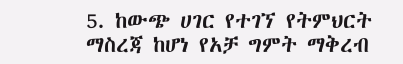5. ከውጭ ሀገር የተገኘ የትምህርት ማስረጃ ከሆነ የአቻ ግምት ማቅረብ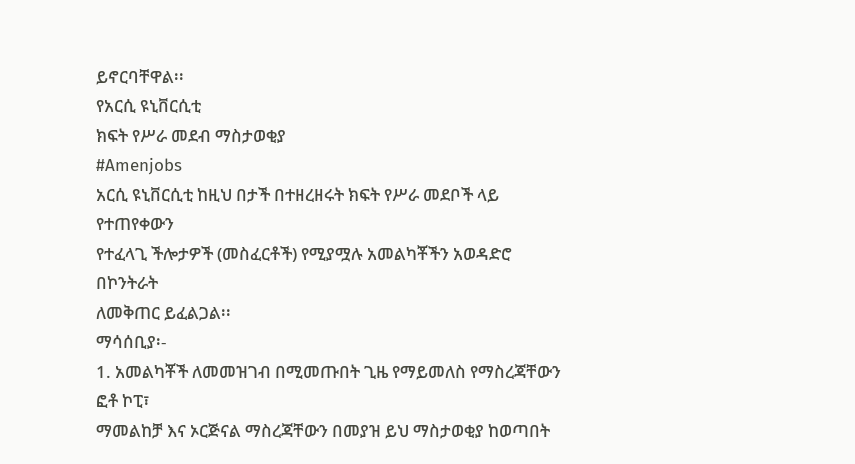ይኖርባቸዋል፡፡
የአርሲ ዩኒቨርሲቲ
ክፍት የሥራ መደብ ማስታወቂያ
#Amenjobs
አርሲ ዩኒቨርሲቲ ከዚህ በታች በተዘረዘሩት ክፍት የሥራ መደቦች ላይ የተጠየቀውን
የተፈላጊ ችሎታዎች (መስፈርቶች) የሚያሟሉ አመልካቾችን አወዳድሮ በኮንትራት
ለመቅጠር ይፈልጋል፡፡
ማሳሰቢያ፡-
1. አመልካቾች ለመመዝገብ በሚመጡበት ጊዜ የማይመለስ የማስረጃቸውን ፎቶ ኮፒ፣
ማመልከቻ እና ኦርጅናል ማስረጃቸውን በመያዝ ይህ ማስታወቂያ ከወጣበት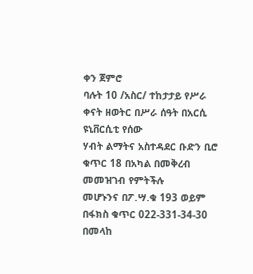ቀን ጀምሮ
ባሉት 10 /አስር/ ተከታታይ የሥራ ቀናት ዘወትር በሥራ ሰዓት በአርሲ ዩኒቨርሲቲ የሰው
ሃብት ልማትና አስተዳደር ቡድን ቢሮ ቁጥር 18 በአካል በመቅረብ መመዝገብ የምትችሉ
መሆኑንና በፖ.ሣ.ቁ 193 ወይም በፋክስ ቁጥር 022-331-34-30 በመላከ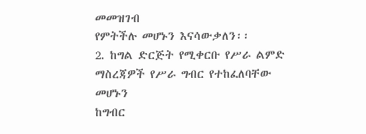መመዝገብ
የምትችሉ መሆኑን እናሳውቃለን፡፡
2. ከግል ድርጅት የሚቀርቡ የሥራ ልምድ ማስረጃዎች የሥራ ግብር የተከፈለባቸው መሆኑን
ከግብር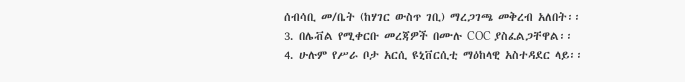ሰብሳቢ መ/ቤት (ከሃገር ውስጥ ገቢ) ማረጋገጫ መቅረብ አለበት፡፡
3. በሌቭል የሚቀርቡ መረጃዎች በሙሉ COC ያስፈልጋቸዋል፡፡
4. ሁሉም የሥራ ቦታ አርሲ ዩኒቨርሲቲ ማዕከላዊ አስተዳደር ላይ፡፡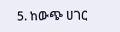5. ከውጭ ሀገር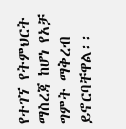የተገኘ የትምህርት ማስረጃ ከሆነ የአቻ ግምት ማቅረብ ይኖርባቸዋል፡፡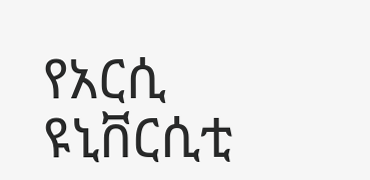የአርሲ ዩኒቨርሲቲ